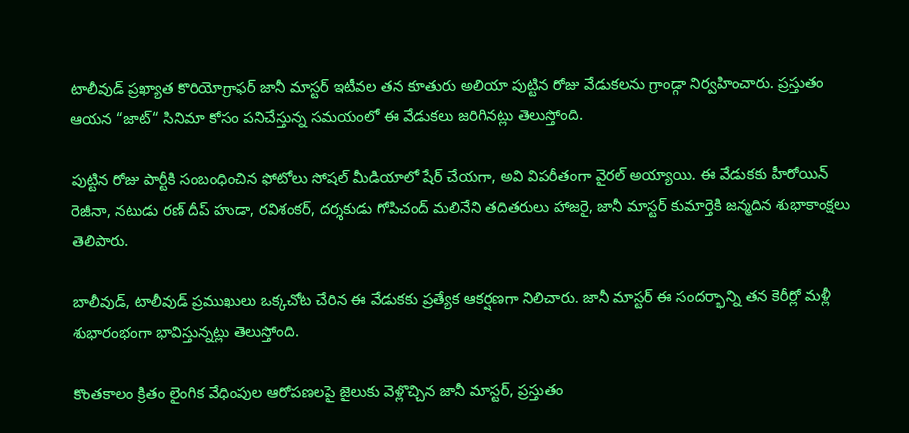టాలీవుడ్ ప్రఖ్యాత కొరియోగ్రాఫర్ జానీ మాస్టర్ ఇటీవల తన కూతురు అలియా పుట్టిన రోజు వేడుకలను గ్రాండ్గా నిర్వహించారు. ప్రస్తుతం ఆయన “జాట్“ సినిమా కోసం పనిచేస్తున్న సమయంలో ఈ వేడుకలు జరిగినట్లు తెలుస్తోంది.

పుట్టిన రోజు పార్టీకి సంబంధించిన ఫోటోలు సోషల్ మీడియాలో షేర్ చేయగా, అవి విపరీతంగా వైరల్ అయ్యాయి. ఈ వేడుకకు హీరోయిన్ రెజీనా, నటుడు రణ్ దీప్ హుడా, రవిశంకర్, దర్శకుడు గోపిచంద్ మలినేని తదితరులు హాజరై, జానీ మాస్టర్ కుమార్తెకి జన్మదిన శుభాకాంక్షలు తెలిపారు.

బాలీవుడ్, టాలీవుడ్ ప్రముఖులు ఒక్కచోట చేరిన ఈ వేడుకకు ప్రత్యేక ఆకర్షణగా నిలిచారు. జానీ మాస్టర్ ఈ సందర్భాన్ని తన కెరీర్లో మళ్లీ శుభారంభంగా భావిస్తున్నట్లు తెలుస్తోంది.

కొంతకాలం క్రితం లైంగిక వేధింపుల ఆరోపణలపై జైలుకు వెళ్లొచ్చిన జానీ మాస్టర్, ప్రస్తుతం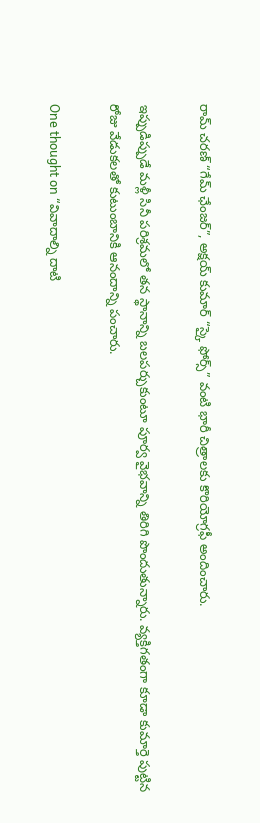రామ్ చరణ్ “గేమ్ ఛేంజర్”, అక్షయ్ కుమార్ “స్కై ఫోర్స్” వంటి భారీ చిత్రాలకు కొరియోగ్రఫీ అందించారు.

ఇప్పుడిప్పుడే మళ్లీ సినీ పరిశ్రమలో తన స్థానాన్ని బలపర్చుకుంటూ పూర్వ వైభవాన్ని తిరిగి పొందుతున్నారు. వ్యక్తిగతంగా కూడా కుమార్తె పుట్టిన రోజు వేడుకలతో కుటుంబానికి ఆనందాన్ని పంచారు.

One thought on “వివాదాల్ని దాటి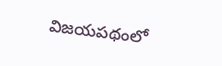విజయపథంలో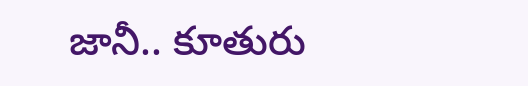జానీ.. కూతురు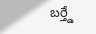బర్త్డే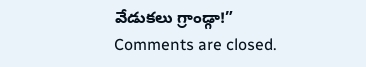వేడుకలు గ్రాండ్గా!”
Comments are closed.